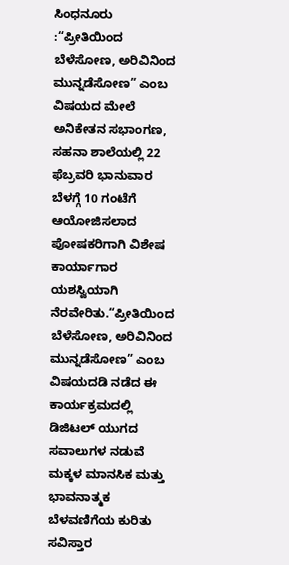ಸಿಂಧನೂರು :“ಪ್ರೀತಿಯಿಂದ ಬೆಳೆಸೋಣ, ಅರಿವಿನಿಂದ ಮುನ್ನಡೆಸೋಣ” ಎಂಬ ವಿಷಯದ ಮೇಲೆ ಅನಿಕೇತನ ಸಭಾಂಗಣ, ಸಹನಾ ಶಾಲೆಯಲ್ಲಿ 22 ಫೆಬ್ರವರಿ ಭಾನುವಾರ ಬೆಳಗ್ಗೆ 10 ಗಂಟೆಗೆ ಆಯೋಜಿಸಲಾದ ಪೋಷಕರಿಗಾಗಿ ವಿಶೇಷ ಕಾರ್ಯಾಗಾರ ಯಶಸ್ವಿಯಾಗಿ ನೆರವೇರಿತು.“ಪ್ರೀತಿಯಿಂದ ಬೆಳೆಸೋಣ, ಅರಿವಿನಿಂದ ಮುನ್ನಡೆಸೋಣ” ಎಂಬ ವಿಷಯದಡಿ ನಡೆದ ಈ ಕಾರ್ಯಕ್ರಮದಲ್ಲಿ ಡಿಜಿಟಲ್ ಯುಗದ ಸವಾಲುಗಳ ನಡುವೆ ಮಕ್ಕಳ ಮಾನಸಿಕ ಮತ್ತು ಭಾವನಾತ್ಮಕ ಬೆಳವಣಿಗೆಯ ಕುರಿತು ಸವಿಸ್ತಾರ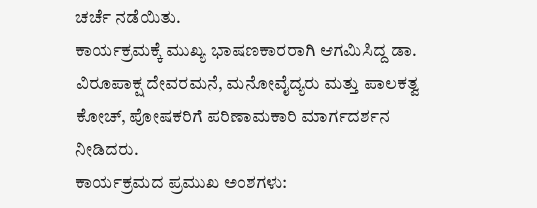ಚರ್ಚೆ ನಡೆಯಿತು.
ಕಾರ್ಯಕ್ರಮಕ್ಕೆ ಮುಖ್ಯ ಭಾಷಣಕಾರರಾಗಿ ಆಗಮಿಸಿದ್ದ ಡಾ. ವಿರೂಪಾಕ್ಷ ದೇವರಮನೆ, ಮನೋವೈದ್ಯರು ಮತ್ತು ಪಾಲಕತ್ವ ಕೋಚ್, ಪೋಷಕರಿಗೆ ಪರಿಣಾಮಕಾರಿ ಮಾರ್ಗದರ್ಶನ ನೀಡಿದರು.
ಕಾರ್ಯಕ್ರಮದ ಪ್ರಮುಖ ಅಂಶಗಳು: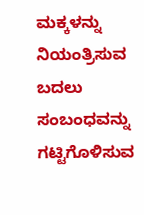ಮಕ್ಕಳನ್ನು ನಿಯಂತ್ರಿಸುವ ಬದಲು ಸಂಬಂಧವನ್ನು ಗಟ್ಟಿಗೊಳಿಸುವ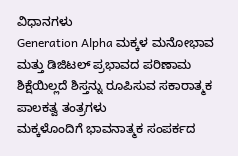ವಿಧಾನಗಳು
Generation Alpha ಮಕ್ಕಳ ಮನೋಭಾವ ಮತ್ತು ಡಿಜಿಟಲ್ ಪ್ರಭಾವದ ಪರಿಣಾಮ
ಶಿಕ್ಷೆಯಿಲ್ಲದೆ ಶಿಸ್ತನ್ನು ರೂಪಿಸುವ ಸಕಾರಾತ್ಮಕ ಪಾಲಕತ್ವ ತಂತ್ರಗಳು
ಮಕ್ಕಳೊಂದಿಗೆ ಭಾವನಾತ್ಮಕ ಸಂಪರ್ಕದ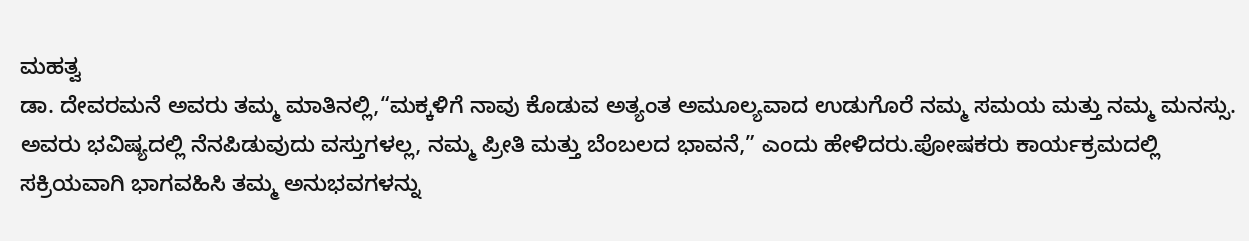ಮಹತ್ವ
ಡಾ. ದೇವರಮನೆ ಅವರು ತಮ್ಮ ಮಾತಿನಲ್ಲಿ,“ಮಕ್ಕಳಿಗೆ ನಾವು ಕೊಡುವ ಅತ್ಯಂತ ಅಮೂಲ್ಯವಾದ ಉಡುಗೊರೆ ನಮ್ಮ ಸಮಯ ಮತ್ತು ನಮ್ಮ ಮನಸ್ಸು. ಅವರು ಭವಿಷ್ಯದಲ್ಲಿ ನೆನಪಿಡುವುದು ವಸ್ತುಗಳಲ್ಲ, ನಮ್ಮ ಪ್ರೀತಿ ಮತ್ತು ಬೆಂಬಲದ ಭಾವನೆ,” ಎಂದು ಹೇಳಿದರು.ಪೋಷಕರು ಕಾರ್ಯಕ್ರಮದಲ್ಲಿ ಸಕ್ರಿಯವಾಗಿ ಭಾಗವಹಿಸಿ ತಮ್ಮ ಅನುಭವಗಳನ್ನು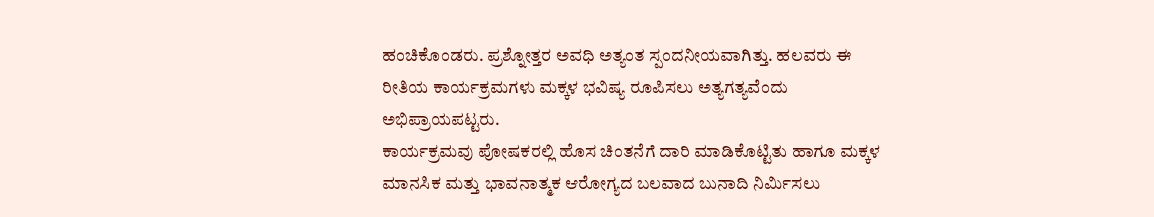ಹಂಚಿಕೊಂಡರು. ಪ್ರಶ್ನೋತ್ತರ ಅವಧಿ ಅತ್ಯಂತ ಸ್ಪಂದನೀಯವಾಗಿತ್ತು. ಹಲವರು ಈ ರೀತಿಯ ಕಾರ್ಯಕ್ರಮಗಳು ಮಕ್ಕಳ ಭವಿಷ್ಯ ರೂಪಿಸಲು ಅತ್ಯಗತ್ಯವೆಂದು ಅಭಿಪ್ರಾಯಪಟ್ಟರು.
ಕಾರ್ಯಕ್ರಮವು ಪೋಷಕರಲ್ಲಿ ಹೊಸ ಚಿಂತನೆಗೆ ದಾರಿ ಮಾಡಿಕೊಟ್ಟಿತು ಹಾಗೂ ಮಕ್ಕಳ ಮಾನಸಿಕ ಮತ್ತು ಭಾವನಾತ್ಮಕ ಆರೋಗ್ಯದ ಬಲವಾದ ಬುನಾದಿ ನಿರ್ಮಿಸಲು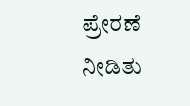ಪ್ರೇರಣೆ ನೀಡಿತು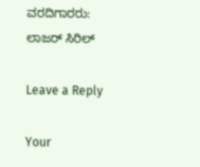ವರದಿಗಾರರು: ಲಾಜರ್ ಸಿರಿಲ್

Leave a Reply

Your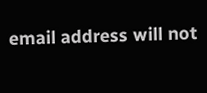email address will not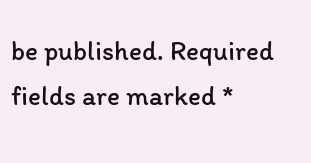be published. Required fields are marked *